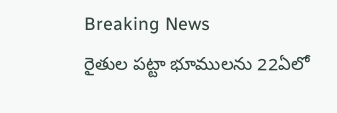Breaking News
రైతుల పట్టా భూములను 22ఏలో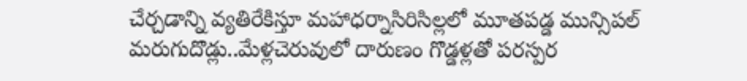చేర్చడాన్ని వ్యతిరేకిస్తూ మహాధర్నాసిరిసిల్లలో మూతపడ్డ మున్సిపల్ మరుగుదొడ్లు..మేళ్లచెరువులో దారుణం గొడ్డళ్లతో పరస్పర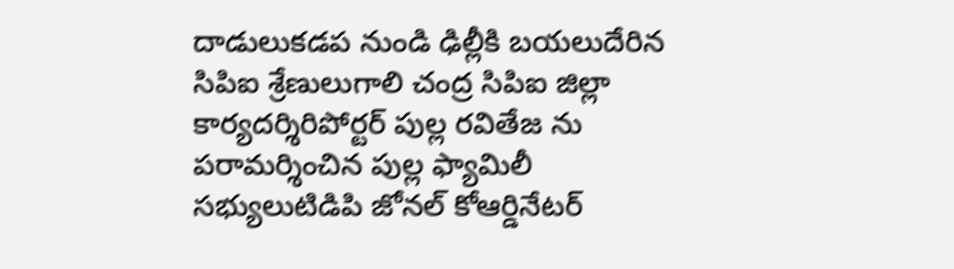దాడులుకడప నుండి ఢిల్లీకి బయలుదేరిన సిపిఐ శ్రేణులుగాలి చంద్ర సిపిఐ జిల్లా కార్యదర్శిరిపోర్టర్ పుల్ల రవితేజ ను పరామర్శించిన పుల్ల ఫ్యామిలీ సభ్యులుటిడిపి జోనల్ కోఆర్డినేటర్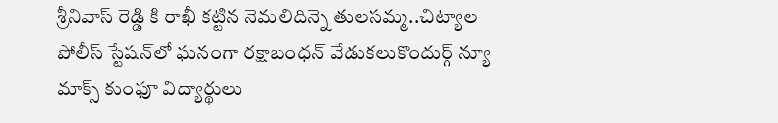శ్రీనివాస్ రెడ్డి కి రాఖీ కట్టిన నెమలిదిన్నె తులసమ్మ..చిట్యాల పోలీస్ స్టేషన్‌లో ఘనంగా రక్షాబంధన్ వేడుకలుకొందుర్గ్ న్యూ మాక్స్ కుంఫూ విద్యార్థులు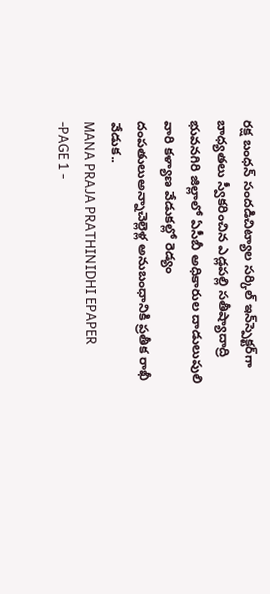రక్ష బంధన్ సందడిచిట్యాల సర్కిల్ ఇన్‌స్పెక్టర్‌గా బాధ్యతలు స్వీకరించిన ఎడ్లపల్లి సతీష్యాదాద్రి భువనగిరి జిల్లాలో ఏసీబీ అధికారుల దాడులుపులి వారి కళ్యాణ వేడుకల్లో రెడ్యం దంపతులుఅన్నాచెల్లెళ్ల అనుబంధానికి ప్రతీక రాఖీ వేడుక..
MANA PRAJA PRATHINIDHI EPAPER -PAGE 1 -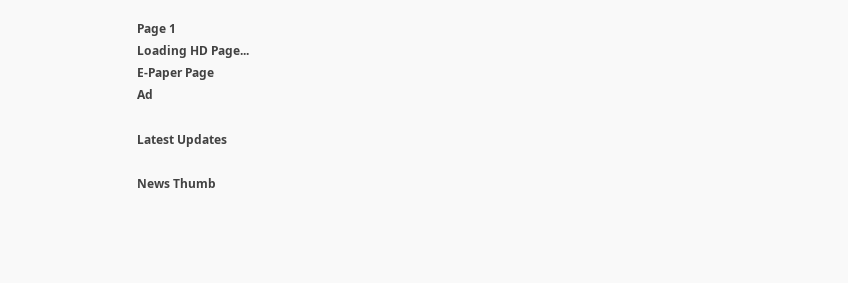Page 1
Loading HD Page...
E-Paper Page
Ad

Latest Updates

News Thumb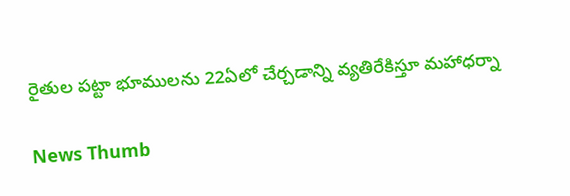రైతుల పట్టా భూములను 22ఏలో చేర్చడాన్ని వ్యతిరేకిస్తూ మహాధర్నా

News Thumb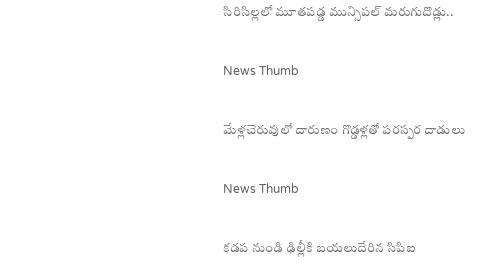సిరిసిల్లలో మూతపడ్డ మున్సిపల్ మరుగుదొడ్లు..

News Thumb

మేళ్లచెరువులో దారుణం గొడ్డళ్లతో పరస్పర దాడులు

News Thumb

కడప నుండి ఢిల్లీకి బయలుదేరిన సిపిఐ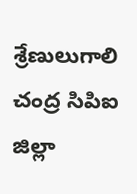శ్రేణులుగాలి చంద్ర సిపిఐ జిల్లా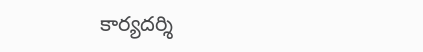కార్యదర్శి